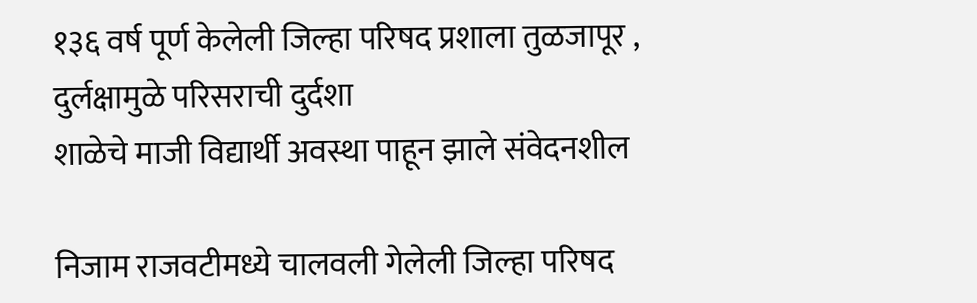१३६ वर्ष पूर्ण केलेली जिल्हा परिषद प्रशाला तुळजापूर , दुर्लक्षामुळे परिसराची दुर्दशा
शाळेचे माजी विद्यार्थी अवस्था पाहून झाले संवेदनशील

निजाम राजवटीमध्ये चालवली गेलेली जिल्हा परिषद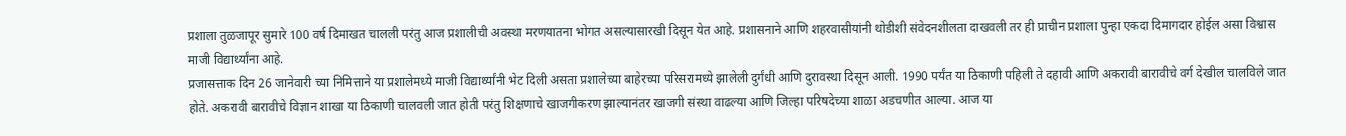प्रशाला तुळजापूर सुमारे 100 वर्ष दिमाखत चालली परंतु आज प्रशालीची अवस्था मरणयातना भोगत असल्यासारखी दिसून येत आहे. प्रशासनाने आणि शहरवासीयांनी थोडीशी संवेदनशीलता दाखवली तर ही प्राचीन प्रशाला पुन्हा एकदा दिमागदार होईल असा विश्वास माजी विद्यार्थ्यांना आहे.
प्रजासत्ताक दिन 26 जानेवारी च्या निमित्ताने या प्रशालेमध्ये माजी विद्यार्थ्यांनी भेट दिली असता प्रशालेच्या बाहेरच्या परिसरामध्ये झालेली दुर्गंधी आणि दुरावस्था दिसून आली. 1990 पर्यंत या ठिकाणी पहिली ते दहावी आणि अकरावी बारावीचे वर्ग देखील चालविले जात होते. अकरावी बारावीचे विज्ञान शाखा या ठिकाणी चालवली जात होती परंतु शिक्षणाचे खाजगीकरण झाल्यानंतर खाजगी संस्था वाढल्या आणि जिल्हा परिषदेच्या शाळा अडचणीत आल्या. आज या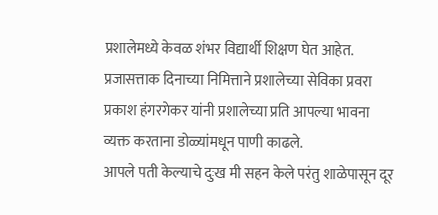प्रशालेमध्ये केवळ शंभर विद्यार्थी शिक्षण घेत आहेत. प्रजासत्ताक दिनाच्या निमित्ताने प्रशालेच्या सेविका प्रवरा प्रकाश हंगरगेकर यांनी प्रशालेच्या प्रति आपल्या भावना व्यक्त करताना डोळ्यांमधून पाणी काढले.
आपले पती केल्याचे दुःख मी सहन केले परंतु शाळेपासून दूर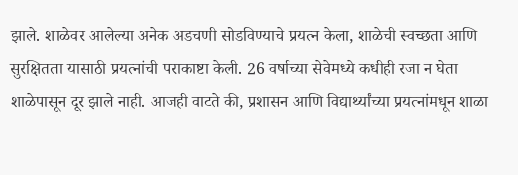झाले. शाळेवर आलेल्या अनेक अडचणी सोडविण्याचे प्रयत्न केला, शाळेची स्वच्छता आणि सुरक्षितता यासाठी प्रयत्नांची पराकाष्टा केली. 26 वर्षाच्या सेवेमध्ये कधीही रजा न घेता शाळेपासून दूर झाले नाही. आजही वाटते की, प्रशासन आणि विद्यार्थ्यांच्या प्रयत्नांमधून शाळा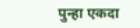पुन्हा एकदा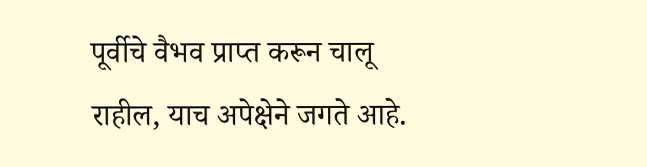पूर्वीचे वैभव प्राप्त करून चालू राहील, याच अपेक्षेने जगते आहे.